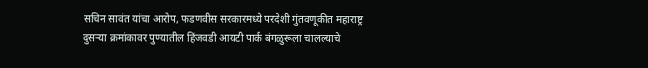सचिन सावंत यांचा आरोप, फडणवीस सरकारमध्ये परदेशी गुंतवणूकीत महाराष्ट्र दुसऱ्या क्रमांकावर पुण्यातील हिंजवडी आयटी पार्क बंगळुरूला चालल्याचे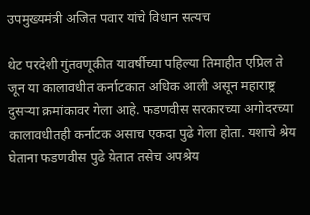उपमुख्यमंत्री अजित पवार यांचे विधान सत्यच

थेट परदेशी गुंतवणूकीत यावर्षीच्या पहिल्या तिमाहीत एप्रिल ते जून या कालावधीत कर्नाटकात अधिक आली असून महाराष्ट्र दुसऱ्या क्रमांकावर गेला आहे. फडणवीस सरकारच्या अगोदरच्या कालावधीतही कर्नाटक असाच एकदा पुढे गेला होता. यशाचे श्रेय घेताना फडणवीस पुढे य़ेतात तसेच अपश्रेय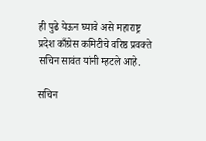ही पुढे येऊन घ्यावे असे महाराष्ट्र प्रदेश काँग्रेस कमिटीचे वरिष्ठ प्रवक्ते सचिन सावंत यांनी म्हटले आहे.

सचिन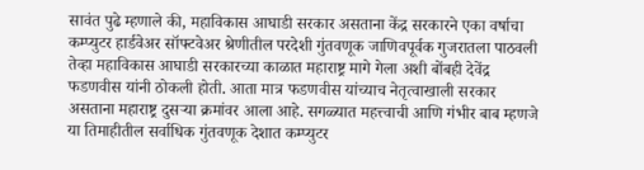सावंत पुढे म्हणाले की, महाविकास आघाडी सरकार असताना केंद्र सरकारने एका वर्षाचा कम्प्युटर हार्डवेअर सॉफ्टवेअर श्रेणीतील परदेशी गुंतवणूक जाणिवपूर्वक गुजरातला पाठवली तेव्हा महाविकास आघाडी सरकारच्या काळात महाराष्ट्र मागे गेला अशी बोंबही देवेंद्र फडणवीस यांनी ठोकली होती. आता मात्र फडणवीस यांच्याच नेतृत्वाखाली सरकार असताना महाराष्ट्र दुसऱ्या क्रमांवर आला आहे. सगळ्यात महत्त्वाची आणि गंभीर बाब म्हणजे या तिमाहीतील सर्वाधिक गुंतवणूक देशात कम्प्युटर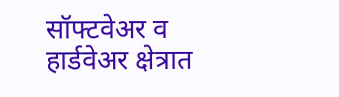सॉफ्टवेअर व हार्डवेअर क्षेत्रात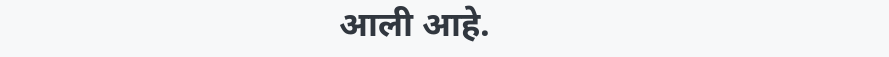आली आहे.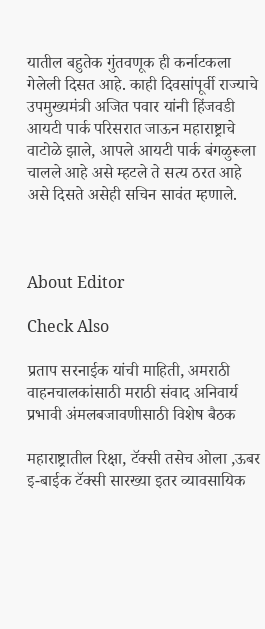यातील बहुतेक गुंतवणूक ही कर्नाटकला गेलेली दिसत आहे. काही दिवसांपूर्वी राज्याचे उपमुख्यमंत्री अजित पवार यांनी हिंजवडी आयटी पार्क परिसरात जाऊन महाराष्ट्राचे वाटोळे झाले, आपले आयटी पार्क बंगळुरूला चालले आहे असे म्हटले ते सत्य ठरत आहे असे दिसते असेही सचिन सावंत म्हणाले.



About Editor

Check Also

प्रताप सरनाईक यांची माहिती, अमराठी वाहनचालकांसाठी मराठी संवाद अनिवार्य प्रभावी अंमलबजावणीसाठी विशेष बैठक

महाराष्ट्रातील रिक्षा, टॅक्सी तसेच ओला ,ऊबर इ-बाईक टॅक्सी सारख्या इतर व्यावसायिक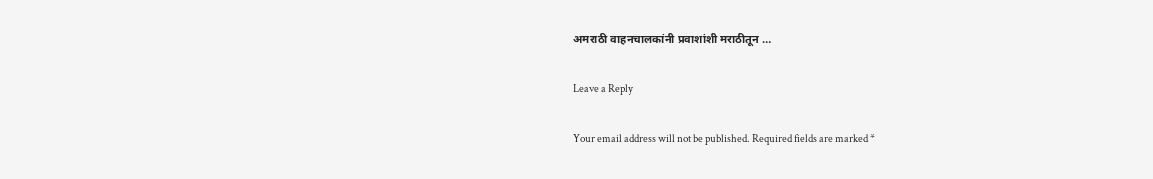अमराठी वाहनचालकांनी प्रवाशांशी मराठीतून …

Leave a Reply

Your email address will not be published. Required fields are marked *